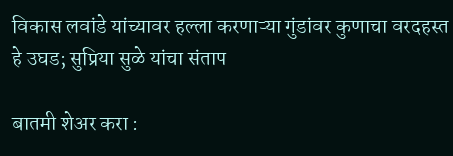विकास लवांडे यांच्यावर हल्ला करणाऱ्या गुंडांवर कुणाचा वरदहस्त हे उघड; सुप्रिया सुळे यांचा संताप

बातमी शेअर करा :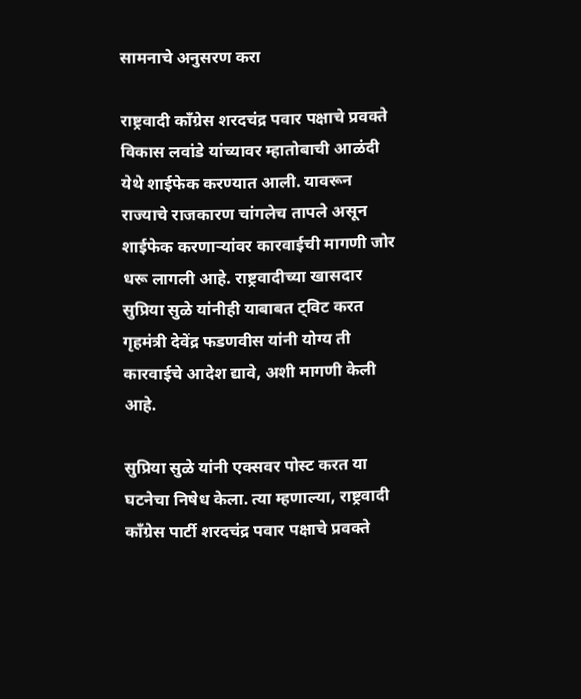सामनाचे अनुसरण करा

राष्ट्रवादी काँग्रेस शरदचंद्र पवार पक्षाचे प्रवक्ते विकास लवांडे यांच्यावर म्हातोबाची आळंदी येथे शाईफेक करण्यात आली. यावरून राज्याचे राजकारण चांगलेच तापले असून शाईफेक करणाऱ्यांवर कारवाईची मागणी जोर धरू लागली आहे. राष्ट्रवादीच्या खासदार सुप्रिया सुळे यांनीही याबाबत ट्विट करत गृहमंत्री देवेंद्र फडणवीस यांनी योग्य ती कारवाईचे आदेश द्यावे, अशी मागणी केली आहे.

सुप्रिया सुळे यांनी एक्सवर पोस्ट करत या घटनेचा निषेध केला. त्या म्हणाल्या, राष्ट्रवादी काँग्रेस पार्टी शरदचंद्र पवार पक्षाचे प्रवक्ते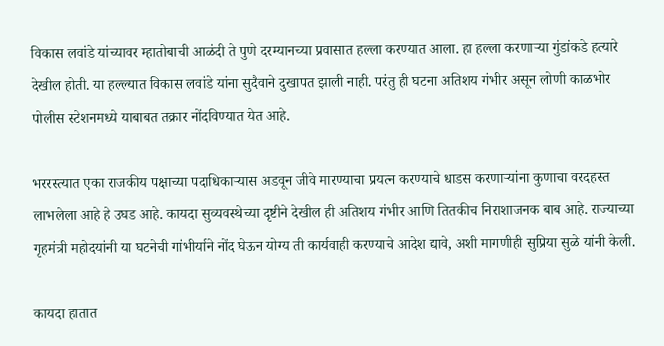विकास लवांडे यांच्यावर म्हातोबाची आळंदी ते पुणे दरम्यानच्या प्रवासात हल्ला करण्यात आला. हा हल्ला करणाऱ्या गुंडांकडे हत्यारे देखील होती. या हल्ल्यात विकास लवांडे यांना सुदैवाने दुखापत झाली नाही. परंतु ही घटना अतिशय गंभीर असून लोणी काळभोर पोलीस स्टेशनमध्ये याबाबत तक्रार नोंदविण्यात येत आहे.

भररस्त्यात एका राजकीय पक्षाच्या पदाधिकाऱ्यास अडवून जीवे मारण्याचा प्रयत्न करण्याचे धाडस करणाऱ्यांना कुणाचा वरदहस्त लाभलेला आहे हे उघड आहे. कायदा सुव्यवस्थेच्या दृष्टीने देखील ही अतिशय गंभीर आणि तितकीच निराशाजनक बाब आहे. राज्याच्या गृहमंत्री महोदयांनी या घटनेची गांभीर्याने नोंद घेऊन योग्य ती कार्यवाही करण्याचे आदेश द्यावे, अशी मागणीही सुप्रिया सुळे यांनी केली.

कायदा हातात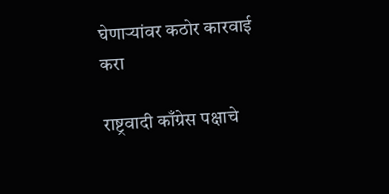घेणाऱ्यांवर कठोर कारवाई करा

राष्ट्रवादी काँग्रेस पक्षाचे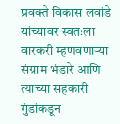प्रवक्ते विकास लवांडे यांच्यावर स्वतःला वारकरी म्हणवणाऱ्या संग्राम भंडारे आणि त्याच्या सहकारी गुंडांकडून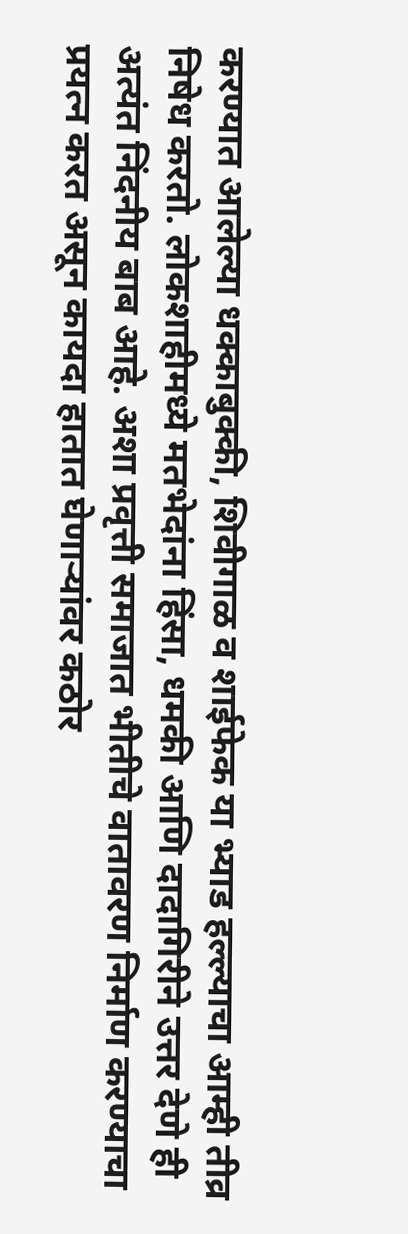करण्यात आलेल्या धक्काबुक्की, शिवीगाळ व शाईफेक या भ्याड हल्ल्याचा आम्ही तीव्र निषेध करतो. लोकशाहीमध्ये मतभेदांना हिंसा, धमकी आणि दादागिरीने उत्तर देणे ही अत्यंत निंदनीय बाब आहे. अशा प्रवृत्ती समाजात भीतीचे वातावरण निर्माण करण्याचा प्रयत्न करत असून कायदा हातात घेणाऱ्यांवर कठोर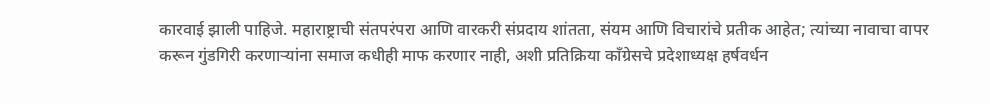कारवाई झाली पाहिजे. महाराष्ट्राची संतपरंपरा आणि वारकरी संप्रदाय शांतता, संयम आणि विचारांचे प्रतीक आहेत; त्यांच्या नावाचा वापर करून गुंडगिरी करणाऱ्यांना समाज कधीही माफ करणार नाही, अशी प्रतिक्रिया काँग्रेसचे प्रदेशाध्यक्ष हर्षवर्धन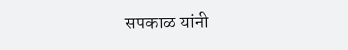सपकाळ यांनी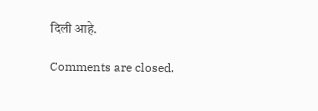दिली आहे.

Comments are closed.